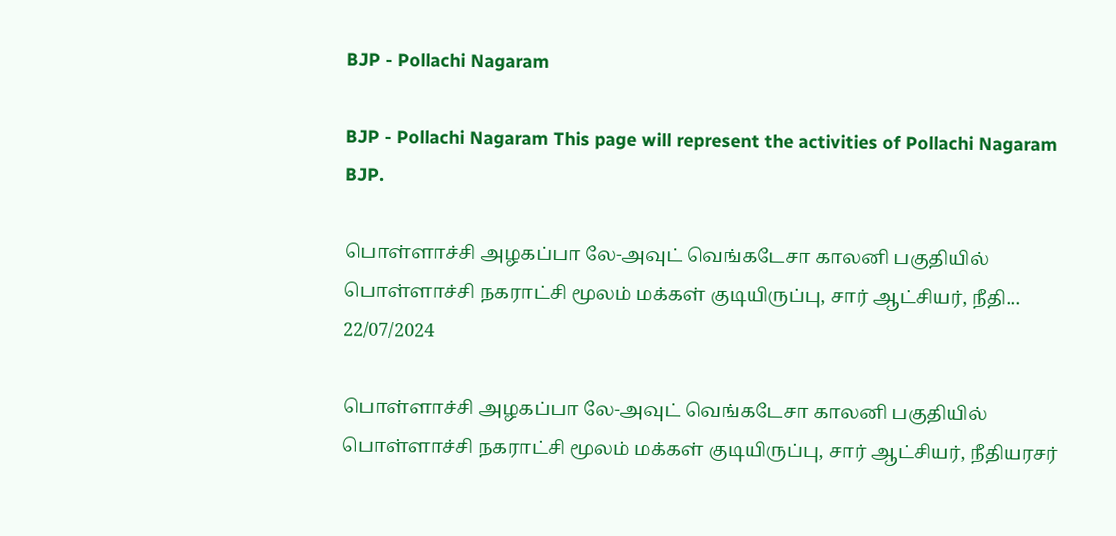BJP - Pollachi Nagaram

BJP - Pollachi Nagaram This page will represent the activities of Pollachi Nagaram BJP.

பொள்ளாச்சி அழகப்பா லே-அவுட் வெங்கடேசா காலனி பகுதியில் பொள்ளாச்சி நகராட்சி மூலம் மக்கள் குடியிருப்பு, சார் ஆட்சியர், நீதி...
22/07/2024

பொள்ளாச்சி அழகப்பா லே-அவுட் வெங்கடேசா காலனி பகுதியில் பொள்ளாச்சி நகராட்சி மூலம் மக்கள் குடியிருப்பு, சார் ஆட்சியர், நீதியரசர்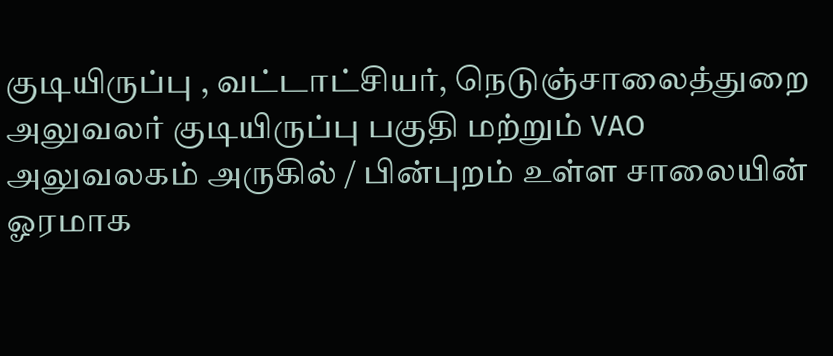குடியிருப்பு , வட்டாட்சியர், நெடுஞ்சாலைத்துறை அலுவலர் குடியிருப்பு பகுதி மற்றும் VAO அலுவலகம் அருகில் / பின்புறம் உள்ள சாலையின் ஓரமாக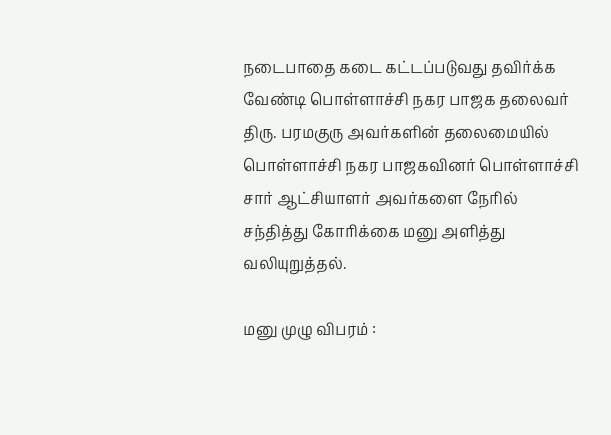நடைபாதை கடை கட்டப்படுவது தவிர்க்க வேண்டி பொள்ளாச்சி நகர பாஜக தலைவர் திரு. பரமகுரு அவர்களின் தலைமையில் பொள்ளாச்சி நகர பாஜகவினர் பொள்ளாச்சி சார் ஆட்சியாளர் அவர்களை நேரில் சந்தித்து கோரிக்கை மனு அளித்து வலியுறுத்தல்.

மனு முழு விபரம் :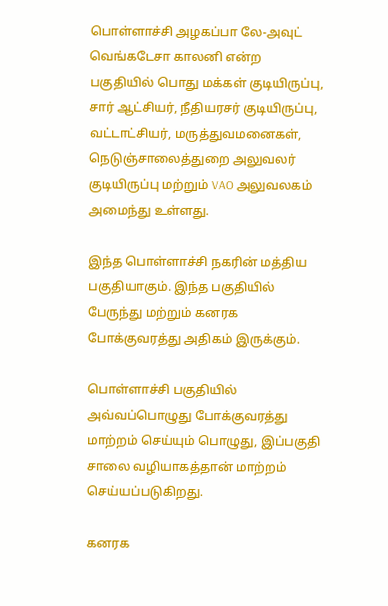பொள்ளாச்சி அழகப்பா லே-அவுட் வெங்கடேசா காலனி என்ற பகுதியில் பொது மக்கள் குடியிருப்பு, சார் ஆட்சியர், நீதியரசர் குடியிருப்பு, வட்டாட்சியர், மருத்துவமனைகள், நெடுஞ்சாலைத்துறை அலுவலர் குடியிருப்பு மற்றும் VAO அலுவலகம் அமைந்து உள்ளது.

இந்த பொள்ளாச்சி நகரின் மத்திய பகுதியாகும். இந்த பகுதியில் பேருந்து மற்றும் கனரக போக்குவரத்து அதிகம் இருக்கும்.

பொள்ளாச்சி பகுதியில் அவ்வப்பொழுது போக்குவரத்து மாற்றம் செய்யும் பொழுது, இப்பகுதி சாலை வழியாகத்தான் மாற்றம் செய்யப்படுகிறது.

கனரக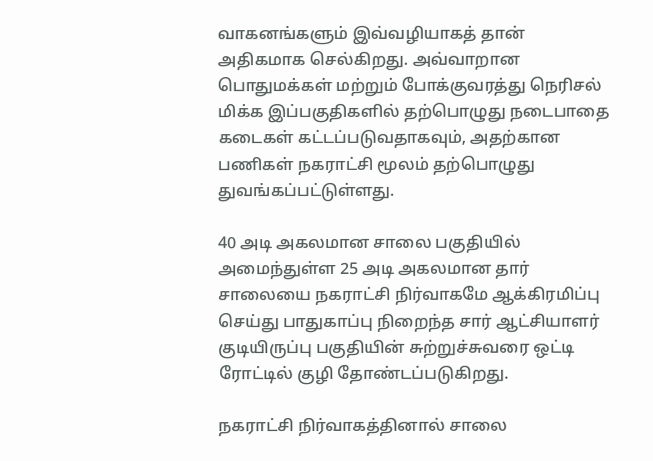வாகனங்களும் இவ்வழியாகத் தான் அதிகமாக செல்கிறது. அவ்வாறான பொதுமக்கள் மற்றும் போக்குவரத்து நெரிசல் மிக்க இப்பகுதிகளில் தற்பொழுது நடைபாதை கடைகள் கட்டப்படுவதாகவும், அதற்கான பணிகள் நகராட்சி மூலம் தற்பொழுது துவங்கப்பட்டுள்ளது.

40 அடி அகலமான சாலை பகுதியில் அமைந்துள்ள 25 அடி அகலமான தார் சாலையை நகராட்சி நிர்வாகமே ஆக்கிரமிப்பு செய்து பாதுகாப்பு நிறைந்த சார் ஆட்சியாளர் குடியிருப்பு பகுதியின் சுற்றுச்சுவரை ஒட்டி ரோட்டில் குழி தோண்டப்படுகிறது.

நகராட்சி நிர்வாகத்தினால் சாலை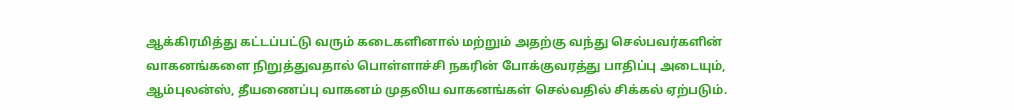ஆக்கிரமித்து கட்டப்பட்டு வரும் கடைகளினால் மற்றும் அதற்கு வந்து செல்பவர்களின் வாகனங்களை நிறுத்துவதால் பொள்ளாச்சி நகரின் போக்குவரத்து பாதிப்பு அடையும், ஆம்புலன்ஸ், தீயணைப்பு வாகனம் முதலிய வாகனங்கள் செல்வதில் சிக்கல் ஏற்படும்.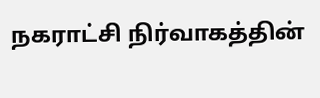நகராட்சி நிர்வாகத்தின்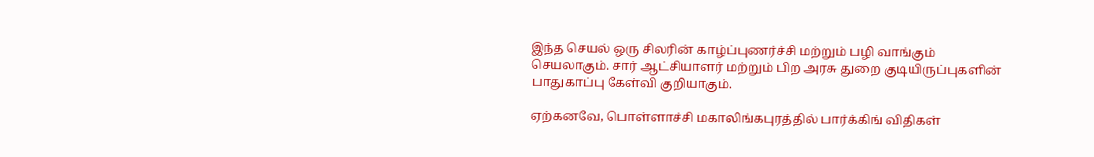இந்த செயல் ஒரு சிலரின் காழ்ப்புணர்ச்சி மற்றும் பழி வாங்கும் செயலாகும். சார் ஆட்சியாளர் மற்றும் பிற அரசு துறை குடியிருப்புகளின் பாதுகாப்பு கேள்வி குறியாகும்.

ஏற்கனவே, பொள்ளாச்சி மகாலிங்கபுரத்தில் பார்க்கிங் விதிகள்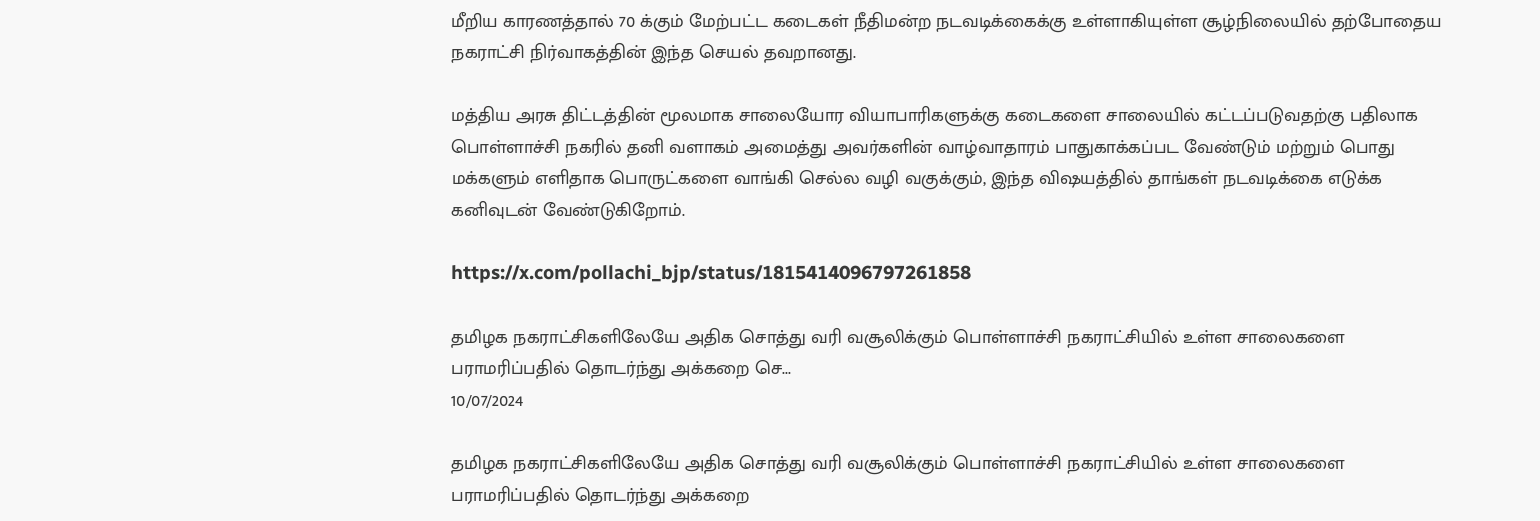மீறிய காரணத்தால் 70 க்கும் மேற்பட்ட கடைகள் நீதிமன்ற நடவடிக்கைக்கு உள்ளாகியுள்ள சூழ்நிலையில் தற்போதைய நகராட்சி நிர்வாகத்தின் இந்த செயல் தவறானது.

மத்திய அரசு திட்டத்தின் மூலமாக சாலையோர வியாபாரிகளுக்கு கடைகளை சாலையில் கட்டப்படுவதற்கு பதிலாக பொள்ளாச்சி நகரில் தனி வளாகம் அமைத்து அவர்களின் வாழ்வாதாரம் பாதுகாக்கப்பட வேண்டும் மற்றும் பொது மக்களும் எளிதாக பொருட்களை வாங்கி செல்ல வழி வகுக்கும், இந்த விஷயத்தில் தாங்கள் நடவடிக்கை எடுக்க கனிவுடன் வேண்டுகிறோம்.

https://x.com/pollachi_bjp/status/1815414096797261858

தமிழக நகராட்சிகளிலேயே அதிக சொத்து வரி வசூலிக்கும் பொள்ளாச்சி நகராட்சியில் உள்ள சாலைகளை பராமரிப்பதில் தொடர்ந்து அக்கறை செ...
10/07/2024

தமிழக நகராட்சிகளிலேயே அதிக சொத்து வரி வசூலிக்கும் பொள்ளாச்சி நகராட்சியில் உள்ள சாலைகளை பராமரிப்பதில் தொடர்ந்து அக்கறை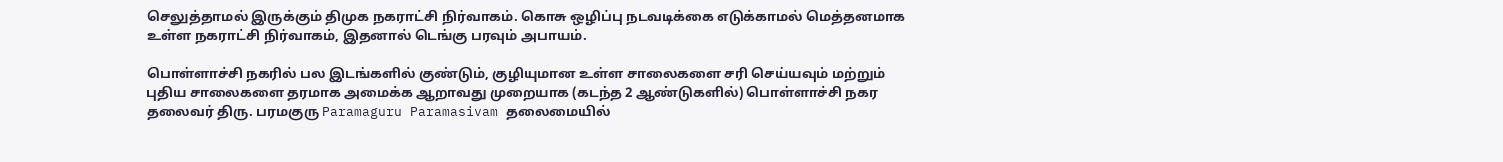செலுத்தாமல் இருக்கும் திமுக நகராட்சி நிர்வாகம். கொசு ஒழிப்பு நடவடிக்கை எடுக்காமல் மெத்தனமாக உள்ள நகராட்சி நிர்வாகம், இதனால் டெங்கு பரவும் அபாயம்.

பொள்ளாச்சி நகரில் பல இடங்களில் குண்டும், குழியுமான உள்ள சாலைகளை சரி செய்யவும் மற்றும் புதிய சாலைகளை தரமாக அமைக்க ஆறாவது முறையாக (கடந்த 2 ஆண்டுகளில்) பொள்ளாச்சி நகர தலைவர் திரு. பரமகுரு Paramaguru Paramasivam தலைமையில்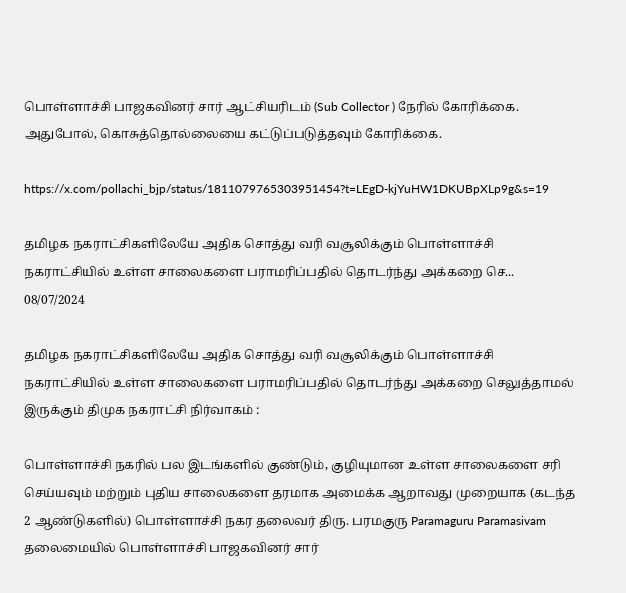பொள்ளாச்சி பாஜகவினர் சார் ஆட்சியரிடம் (Sub Collector ) நேரில் கோரிக்கை. அதுபோல், கொசுத்தொல்லையை கட்டுப்படுத்தவும் கோரிக்கை.

https://x.com/pollachi_bjp/status/1811079765303951454?t=LEgD-kjYuHW1DKUBpXLp9g&s=19

தமிழக நகராட்சிகளிலேயே அதிக சொத்து வரி வசூலிக்கும் பொள்ளாச்சி நகராட்சியில் உள்ள சாலைகளை பராமரிப்பதில் தொடர்ந்து அக்கறை செ...
08/07/2024

தமிழக நகராட்சிகளிலேயே அதிக சொத்து வரி வசூலிக்கும் பொள்ளாச்சி நகராட்சியில் உள்ள சாலைகளை பராமரிப்பதில் தொடர்ந்து அக்கறை செலுத்தாமல் இருக்கும் திமுக நகராட்சி நிர்வாகம் :

பொள்ளாச்சி நகரில் பல இடங்களில் குண்டும், குழியுமான உள்ள சாலைகளை சரி செய்யவும் மற்றும் புதிய சாலைகளை தரமாக அமைக்க ஆறாவது முறையாக (கடந்த 2 ஆண்டுகளில்) பொள்ளாச்சி நகர தலைவர் திரு. பரமகுரு Paramaguru Paramasivam தலைமையில் பொள்ளாச்சி பாஜகவினர் சார்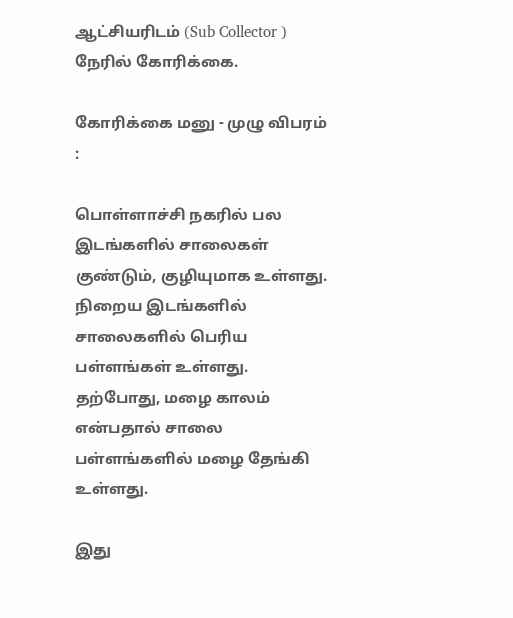ஆட்சியரிடம் (Sub Collector ) நேரில் கோரிக்கை.

கோரிக்கை மனு - முழு விபரம் :

பொள்ளாச்சி நகரில் பல இடங்களில் சாலைகள் குண்டும், குழியுமாக உள்ளது. நிறைய இடங்களில் சாலைகளில் பெரிய பள்ளங்கள் உள்ளது. தற்போது, மழை காலம் என்பதால் சாலை பள்ளங்களில் மழை தேங்கி உள்ளது.

இது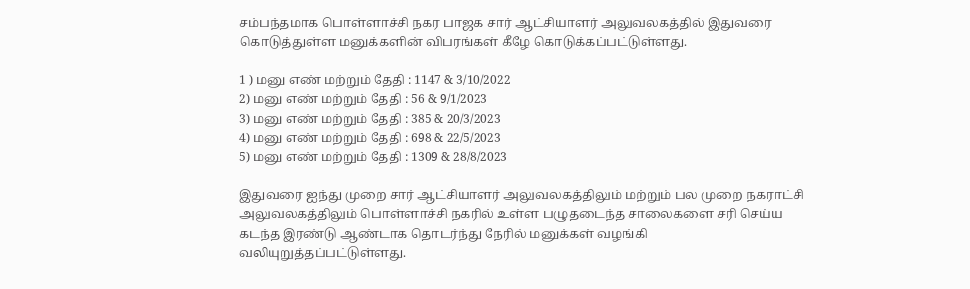சம்பந்தமாக பொள்ளாச்சி நகர பாஜக சார் ஆட்சியாளர் அலுவலகத்தில் இதுவரை கொடுத்துள்ள மனுக்களின் விபரங்கள் கீழே கொடுக்கப்பட்டுள்ளது.

1 ) மனு எண் மற்றும் தேதி : 1147 & 3/10/2022
2) மனு எண் மற்றும் தேதி : 56 & 9/1/2023
3) மனு எண் மற்றும் தேதி : 385 & 20/3/2023
4) மனு எண் மற்றும் தேதி : 698 & 22/5/2023
5) மனு எண் மற்றும் தேதி : 1309 & 28/8/2023

இதுவரை ஐந்து முறை சார் ஆட்சியாளர் அலுவலகத்திலும் மற்றும் பல முறை நகராட்சி அலுவலகத்திலும் பொள்ளாச்சி நகரில் உள்ள பழுதடைந்த சாலைகளை சரி செய்ய கடந்த இரண்டு ஆண்டாக தொடர்ந்து நேரில் மனுக்கள் வழங்கி வலியுறுத்தப்பட்டுள்ளது.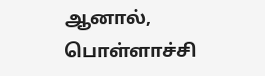ஆனால், பொள்ளாச்சி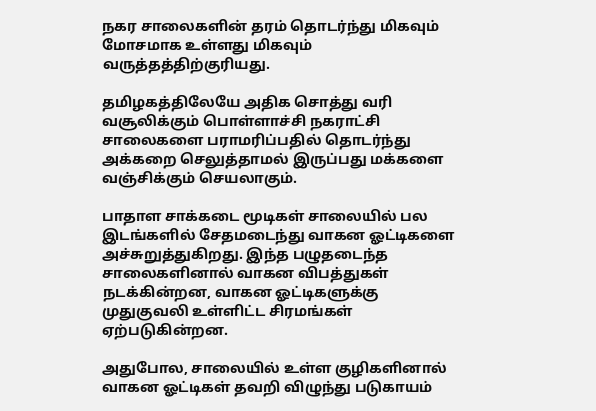நகர சாலைகளின் தரம் தொடர்ந்து மிகவும் மோசமாக உள்ளது மிகவும் வருத்தத்திற்குரியது.

தமிழகத்திலேயே அதிக சொத்து வரி வசூலிக்கும் பொள்ளாச்சி நகராட்சி சாலைகளை பராமரிப்பதில் தொடர்ந்து அக்கறை செலுத்தாமல் இருப்பது மக்களை வஞ்சிக்கும் செயலாகும்.

பாதாள சாக்கடை மூடிகள் சாலையில் பல இடங்களில் சேதமடைந்து வாகன ஓட்டிகளை அச்சுறுத்துகிறது. இந்த பழுதடைந்த சாலைகளினால் வாகன விபத்துகள் நடக்கின்றன, வாகன ஓட்டிகளுக்கு முதுகுவலி உள்ளிட்ட சிரமங்கள் ஏற்படுகின்றன.

அதுபோல, சாலையில் உள்ள குழிகளினால் வாகன ஓட்டிகள் தவறி விழுந்து படுகாயம்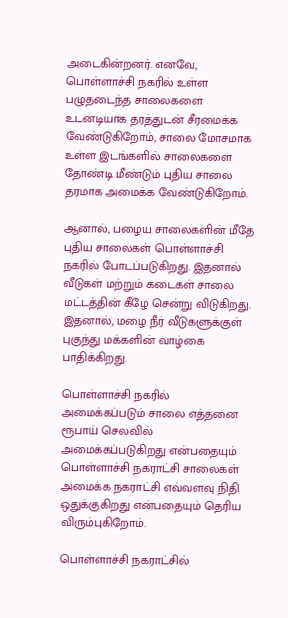அடைகின்றனர். எனவே, பொள்ளாச்சி நகரில் உள்ள பழுதடைந்த சாலைகளை உடனடியாக தரத்துடன் சீரமைக்க வேண்டுகிறோம், சாலை மோசமாக உள்ள இடங்களில் சாலைகளை தோண்டி மீண்டும் புதிய சாலை தரமாக அமைக்க வேண்டுகிறோம்.

ஆனால், பழைய சாலைகளின் மீதே புதிய சாலைகள் பொள்ளாச்சி நகரில் போடப்படுகிறது. இதனால் வீடுகள் மற்றும் கடைகள் சாலை மட்டத்தின் கீழே சென்று விடுகிறது. இதனால், மழை நீர் வீடுகளுக்குள் புகுந்து மக்களின் வாழ்கை பாதிக்கிறது.

பொள்ளாச்சி நகரில் அமைக்கப்படும் சாலை எத்தனை ரூபாய் செலவில் அமைக்கப்படுகிறது என்பதையும் பொள்ளாச்சி நகராட்சி சாலைகள் அமைக்க நகராட்சி எவ்வளவு நிதி ஒதுக்குகிறது என்பதையும் தெரிய விரும்புகிறோம்.

பொள்ளாச்சி நகராட்சில்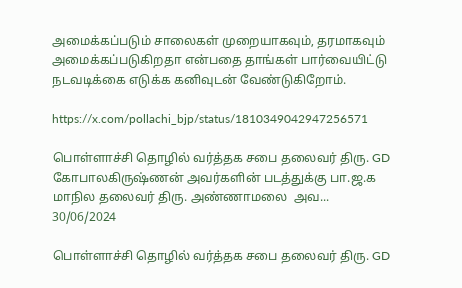அமைக்கப்படும் சாலைகள் முறையாகவும், தரமாகவும் அமைக்கப்படுகிறதா என்பதை தாங்கள் பார்வையிட்டு நடவடிக்கை எடுக்க கனிவுடன் வேண்டுகிறோம்.

https://x.com/pollachi_bjp/status/1810349042947256571

பொள்ளாச்சி தொழில் வர்த்தக சபை தலைவர் திரு. GD கோபாலகிருஷ்ணன் அவர்களின் படத்துக்கு பா.ஜ.க மாநில தலைவர் திரு. அண்ணாமலை  அவ...
30/06/2024

பொள்ளாச்சி தொழில் வர்த்தக சபை தலைவர் திரு. GD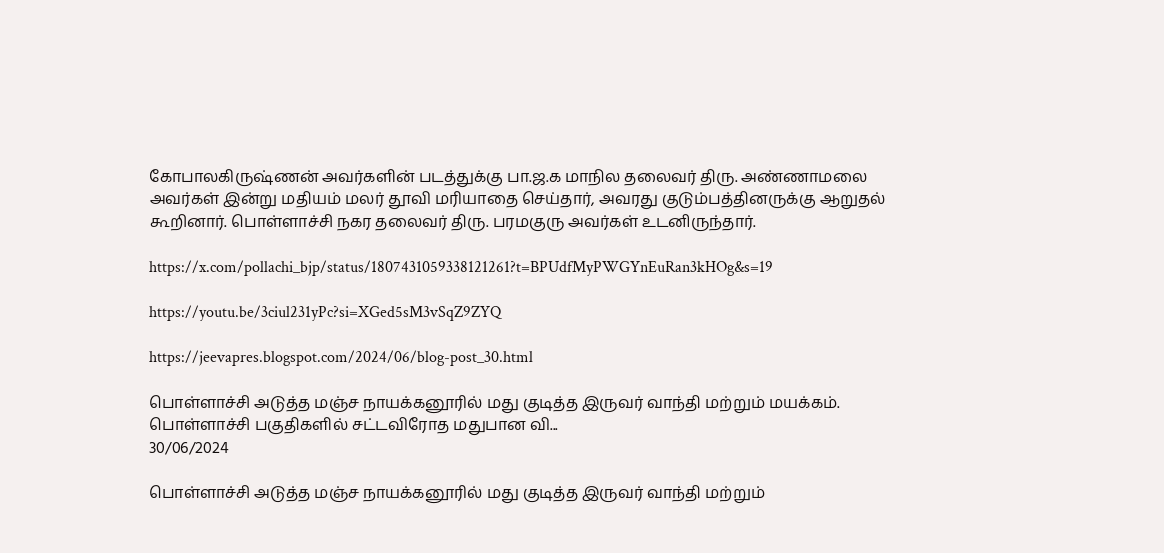கோபாலகிருஷ்ணன் அவர்களின் படத்துக்கு பா.ஜ.க மாநில தலைவர் திரு. அண்ணாமலை அவர்கள் இன்று மதியம் மலர் தூவி மரியாதை செய்தார், அவரது குடும்பத்தினருக்கு ஆறுதல் கூறினார். பொள்ளாச்சி நகர தலைவர் திரு. பரமகுரு அவர்கள் உடனிருந்தார்.

https://x.com/pollachi_bjp/status/1807431059338121261?t=BPUdfMyPWGYnEuRan3kHOg&s=19

https://youtu.be/3ciul231yPc?si=XGed5sM3vSqZ9ZYQ

https://jeevapres.blogspot.com/2024/06/blog-post_30.html

பொள்ளாச்சி அடுத்த மஞ்ச நாயக்கனூரில் மது குடித்த இருவர் வாந்தி மற்றும் மயக்கம். பொள்ளாச்சி பகுதிகளில் சட்டவிரோத மதுபான வி...
30/06/2024

பொள்ளாச்சி அடுத்த மஞ்ச நாயக்கனூரில் மது குடித்த இருவர் வாந்தி மற்றும்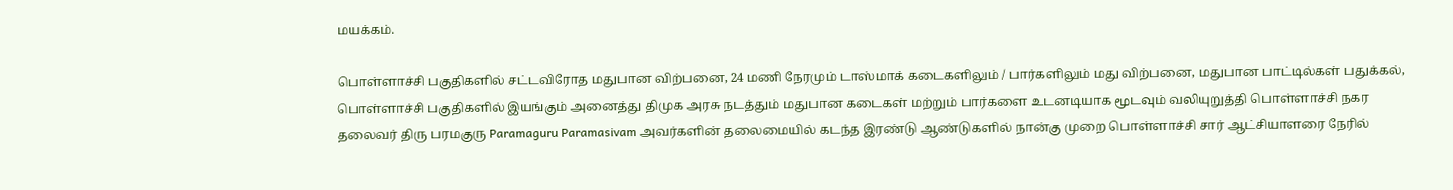மயக்கம்.

பொள்ளாச்சி பகுதிகளில் சட்டவிரோத மதுபான விற்பனை, 24 மணி நேரமும் டாஸ்மாக் கடைகளிலும் / பார்களிலும் மது விற்பனை, மதுபான பாட்டில்கள் பதுக்கல், பொள்ளாச்சி பகுதிகளில் இயங்கும் அனைத்து திமுக அரசு நடத்தும் மதுபான கடைகள் மற்றும் பார்களை உடனடியாக மூடவும் வலியுறுத்தி பொள்ளாச்சி நகர தலைவர் திரு பரமகுரு Paramaguru Paramasivam அவர்களின் தலைமையில் கடந்த இரண்டு ஆண்டுகளில் நான்கு முறை பொள்ளாச்சி சார் ஆட்சியாளரை நேரில்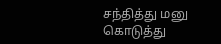சந்தித்து மனு கொடுத்து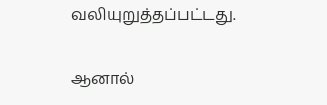வலியுறுத்தப்பட்டது.

ஆனால்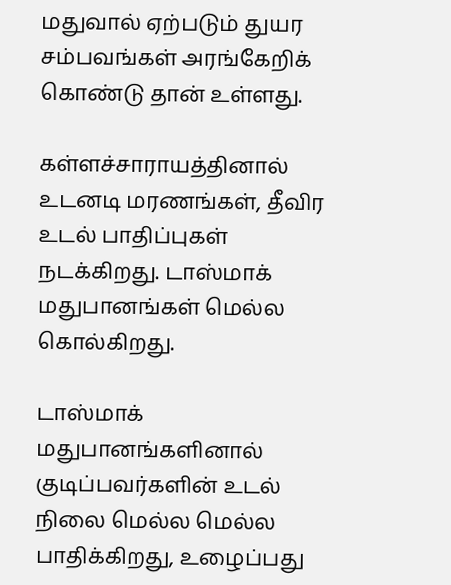மதுவால் ஏற்படும் துயர சம்பவங்கள் அரங்கேறிக் கொண்டு தான் உள்ளது.

கள்ளச்சாராயத்தினால் உடனடி மரணங்கள், தீவிர உடல் பாதிப்புகள் நடக்கிறது. டாஸ்மாக் மதுபானங்கள் மெல்ல கொல்கிறது.

டாஸ்மாக் மதுபானங்களினால் குடிப்பவர்களின் உடல் நிலை மெல்ல மெல்ல பாதிக்கிறது, உழைப்பது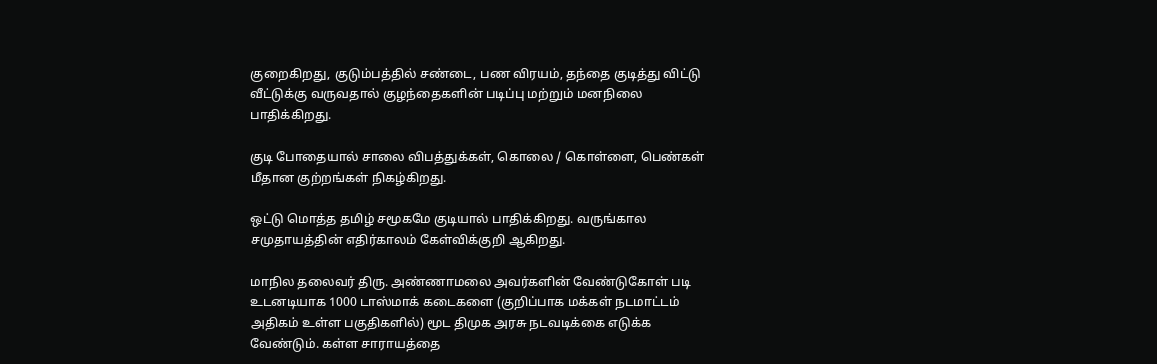குறைகிறது, குடும்பத்தில் சண்டை, பண விரயம், தந்தை குடித்து விட்டு வீட்டுக்கு வருவதால் குழந்தைகளின் படிப்பு மற்றும் மனநிலை பாதிக்கிறது.

குடி போதையால் சாலை விபத்துக்கள், கொலை / கொள்ளை, பெண்கள் மீதான குற்றங்கள் நிகழ்கிறது.

ஒட்டு மொத்த தமிழ் சமூகமே குடியால் பாதிக்கிறது. வருங்கால சமுதாயத்தின் எதிர்காலம் கேள்விக்குறி ஆகிறது.

மாநில தலைவர் திரு. அண்ணாமலை அவர்களின் வேண்டுகோள் படி உடனடியாக 1000 டாஸ்மாக் கடைகளை (குறிப்பாக மக்கள் நடமாட்டம் அதிகம் உள்ள பகுதிகளில்) மூட திமுக அரசு நடவடிக்கை எடுக்க வேண்டும். கள்ள சாராயத்தை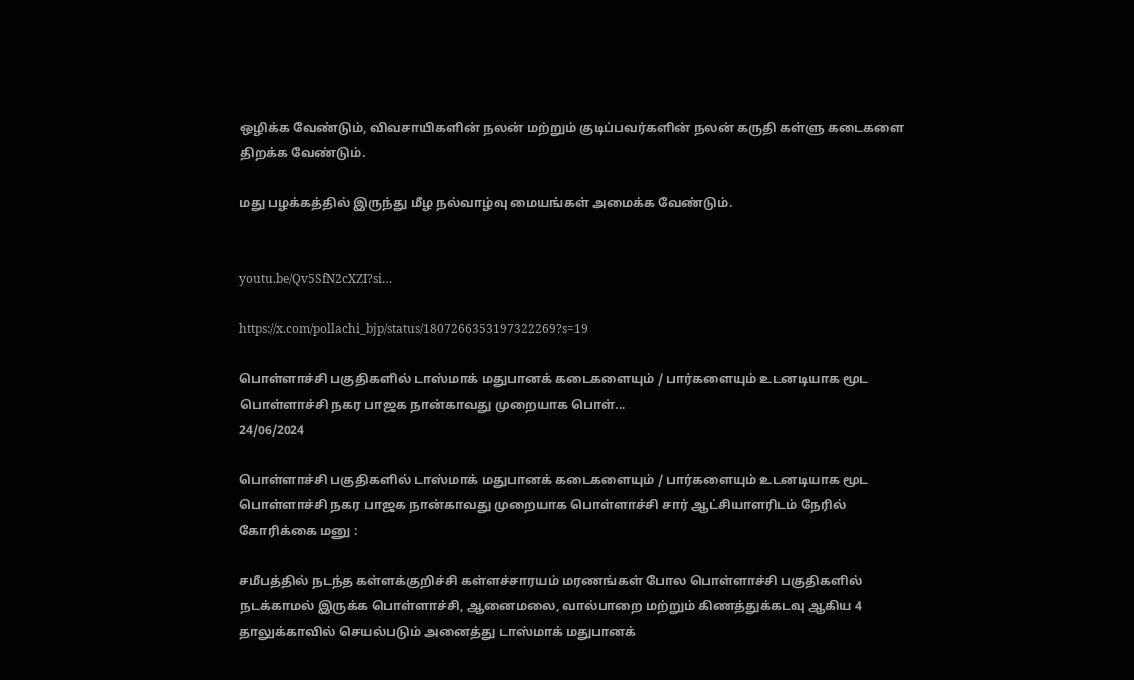ஒழிக்க வேண்டும், விவசாயிகளின் நலன் மற்றும் குடிப்பவர்களின் நலன் கருதி கள்ளு கடைகளை திறக்க வேண்டும்.

மது பழக்கத்தில் இருந்து மீழ நல்வாழ்வு மையங்கள் அமைக்க வேண்டும்.


youtu.be/Qv5SfN2cXZI?si…

https://x.com/pollachi_bjp/status/1807266353197322269?s=19

பொள்ளாச்சி பகுதிகளில் டாஸ்மாக் மதுபானக் கடைகளையும் / பார்களையும் உடனடியாக மூட பொள்ளாச்சி நகர பாஜக நான்காவது முறையாக பொள்...
24/06/2024

பொள்ளாச்சி பகுதிகளில் டாஸ்மாக் மதுபானக் கடைகளையும் / பார்களையும் உடனடியாக மூட பொள்ளாச்சி நகர பாஜக நான்காவது முறையாக பொள்ளாச்சி சார் ஆட்சியாளரிடம் நேரில் கோரிக்கை மனு :

சமீபத்தில் நடந்த கள்ளக்குறிச்சி கள்ளச்சாரயம் மரணங்கள் போல பொள்ளாச்சி பகுதிகளில் நடக்காமல் இருக்க பொள்ளாச்சி, ஆனைமலை, வால்பாறை மற்றும் கிணத்துக்கடவு ஆகிய 4 தாலுக்காவில் செயல்படும் அனைத்து டாஸ்மாக் மதுபானக்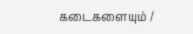கடைகளையும் /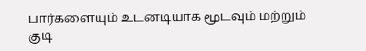பார்களையும் உடனடியாக மூடவும் மற்றும் குடி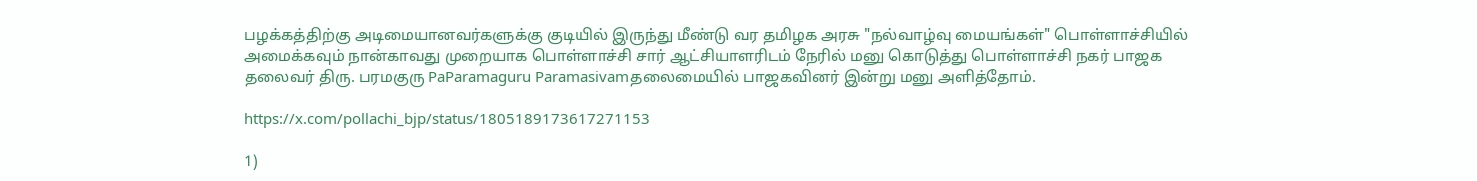பழக்கத்திற்கு அடிமையானவர்களுக்கு குடியில் இருந்து மீண்டு வர தமிழக அரசு "நல்வாழ்வு மையங்கள்" பொள்ளாச்சியில் அமைக்கவும் நான்காவது முறையாக பொள்ளாச்சி சார் ஆட்சியாளரிடம் நேரில் மனு கொடுத்து பொள்ளாச்சி நகர் பாஜக தலைவர் திரு. பரமகுரு PaParamaguru Paramasivamதலைமையில் பாஜகவினர் இன்று மனு அளித்தோம்.

https://x.com/pollachi_bjp/status/1805189173617271153

1)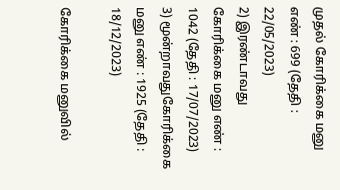முதல் கோரிக்கை மனு எண் : 699 (தேதி : 22/05/2023)
2) இரண்டாவது கோரிக்கை மனு எண் : 1042 (தேதி : 17/07/2023)
3) மூன்றாவதுகோரிக்கை மனு எண் : 1925 (தேதி : 18/12/2023)

கோரிக்கை மனுவில்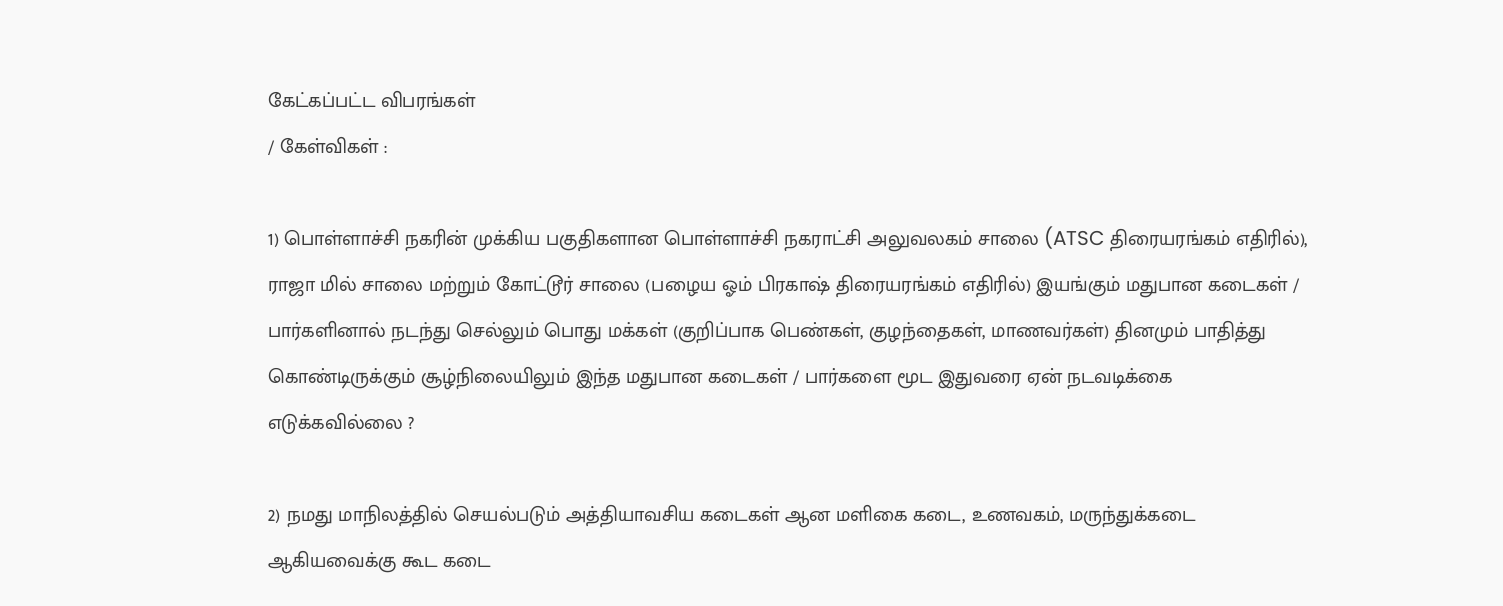கேட்கப்பட்ட விபரங்கள்
/ கேள்விகள் :

1) பொள்ளாச்சி நகரின் முக்கிய பகுதிகளான பொள்ளாச்சி நகராட்சி அலுவலகம் சாலை (ATSC திரையரங்கம் எதிரில்), ராஜா மில் சாலை மற்றும் கோட்டூர் சாலை (பழைய ஓம் பிரகாஷ் திரையரங்கம் எதிரில்) இயங்கும் மதுபான கடைகள் / பார்களினால் நடந்து செல்லும் பொது மக்கள் (குறிப்பாக பெண்கள், குழந்தைகள், மாணவர்கள்) தினமும் பாதித்து கொண்டிருக்கும் சூழ்நிலையிலும் இந்த மதுபான கடைகள் / பார்களை மூட இதுவரை ஏன் நடவடிக்கை எடுக்கவில்லை ?

2) நமது மாநிலத்தில் செயல்படும் அத்தியாவசிய கடைகள் ஆன மளிகை கடை, உணவகம், மருந்துக்கடை ஆகியவைக்கு கூட கடை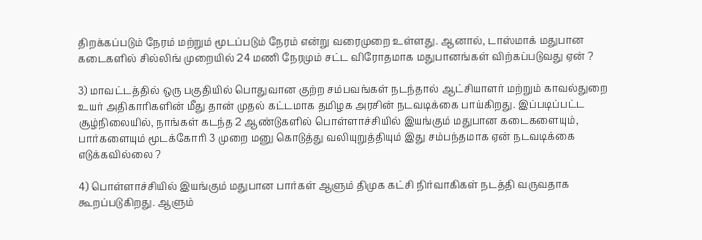திறக்கப்படும் நேரம் மற்றும் மூடப்படும் நேரம் என்று வரைமுறை உள்ளது. ஆனால், டாஸ்மாக் மதுபான கடைகளில் சில்லிங் முறையில் 24 மணி நேரமும் சட்ட விரோதமாக மதுபானங்கள் விற்கப்படுவது ஏன் ?

3) மாவட்டத்தில் ஒரு பகுதியில் பொதுவான குற்ற சம்பவங்கள் நடந்தால் ஆட்சியாளர் மற்றும் காவல்துறை உயர் அதிகாரிகளின் மீது தான் முதல் கட்டமாக தமிழக அரசின் நடவடிக்கை பாய்கிறது. இப்படிப்பட்ட சூழ்நிலையில், நாங்கள் கடந்த 2 ஆண்டுகளில் பொள்ளாச்சியில் இயங்கும் மதுபான கடைகளையும், பார்களையும் மூடக்கோரி 3 முறை மனு கொடுத்து வலியுறுத்தியும் இது சம்பந்தமாக ஏன் நடவடிக்கை எடுக்கவில்லை ?

4) பொள்ளாச்சியில் இயங்கும் மதுபான பார்கள் ஆளும் திமுக கட்சி நிர்வாகிகள் நடத்தி வருவதாக கூறப்படுகிறது. ஆளும்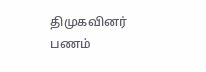திமுகவினர் பணம்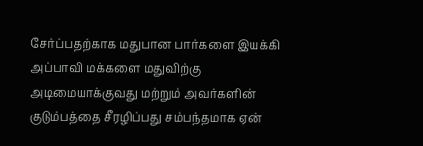சேர்ப்பதற்காக மதுபான பார்களை இயக்கி அப்பாவி மக்களை மதுவிற்கு அடிமையாக்குவது மற்றும் அவர்களின் குடும்பத்தை சீரழிப்பது சம்பந்தமாக ஏன்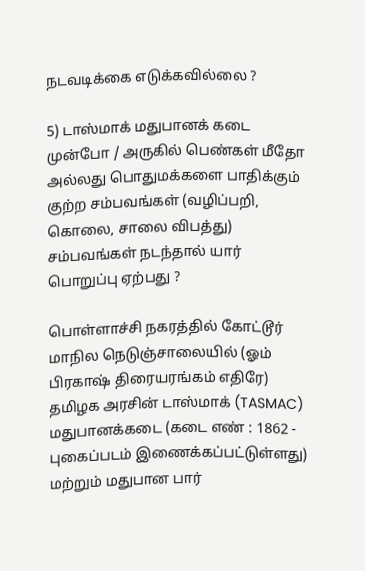நடவடிக்கை எடுக்கவில்லை ?

5) டாஸ்மாக் மதுபானக் கடை முன்போ / அருகில் பெண்கள் மீதோ அல்லது பொதுமக்களை பாதிக்கும் குற்ற சம்பவங்கள் (வழிப்பறி, கொலை, சாலை விபத்து) சம்பவங்கள் நடந்தால் யார் பொறுப்பு ஏற்பது ?

பொள்ளாச்சி நகரத்தில் கோட்டூர் மாநில நெடுஞ்சாலையில் (ஓம் பிரகாஷ் திரையரங்கம் எதிரே) தமிழக அரசின் டாஸ்மாக் (TASMAC) மதுபானக்கடை (கடை எண் : 1862 - புகைப்படம் இணைக்கப்பட்டுள்ளது) மற்றும் மதுபான பார்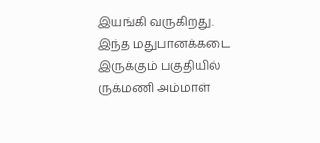இயங்கி வருகிறது.
இந்த மதுபானக்கடை இருக்கும் பகுதியில் ருக்மணி அம்மாள்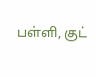பள்ளி, குட்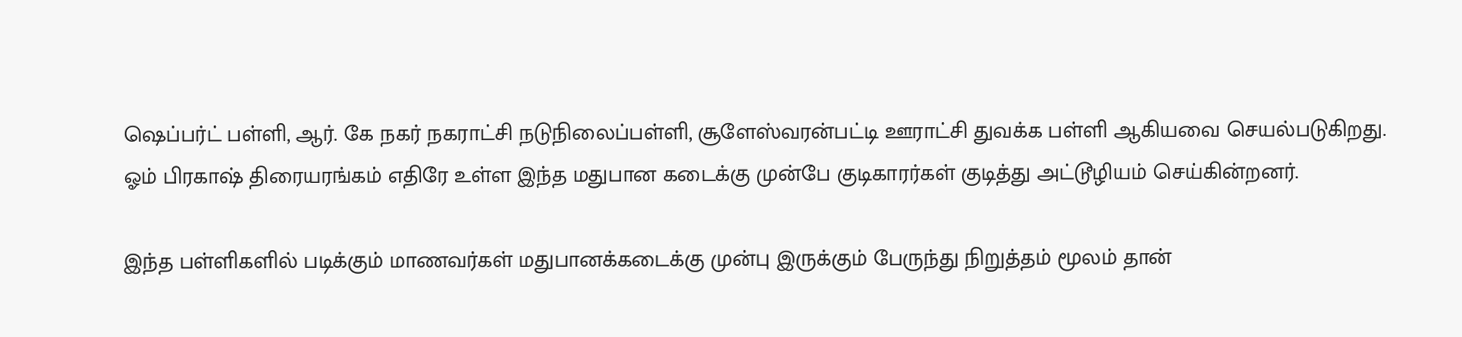ஷெப்பர்ட் பள்ளி, ஆர். கே நகர் நகராட்சி நடுநிலைப்பள்ளி, சூளேஸ்வரன்பட்டி ஊராட்சி துவக்க பள்ளி ஆகியவை செயல்படுகிறது. ஓம் பிரகாஷ் திரையரங்கம் எதிரே உள்ள இந்த மதுபான கடைக்கு முன்பே குடிகாரர்கள் குடித்து அட்டூழியம் செய்கின்றனர்.

இந்த பள்ளிகளில் படிக்கும் மாணவர்கள் மதுபானக்கடைக்கு முன்பு இருக்கும் பேருந்து நிறுத்தம் மூலம் தான்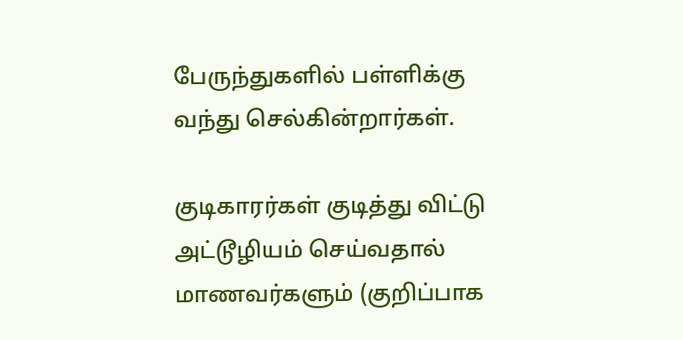பேருந்துகளில் பள்ளிக்கு வந்து செல்கின்றார்கள்.

குடிகாரர்கள் குடித்து விட்டு அட்டூழியம் செய்வதால் மாணவர்களும் (குறிப்பாக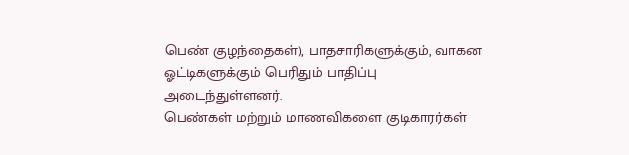பெண் குழந்தைகள்), பாதசாரிகளுக்கும், வாகன ஓட்டிகளுக்கும் பெரிதும் பாதிப்பு அடைந்துள்ளனர்.
பெண்கள் மற்றும் மாணவிகளை குடிகாரர்கள்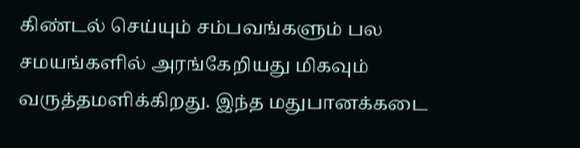கிண்டல் செய்யும் சம்பவங்களும் பல சமயங்களில் அரங்கேறியது மிகவும் வருத்தமளிக்கிறது. இந்த மதுபானக்கடை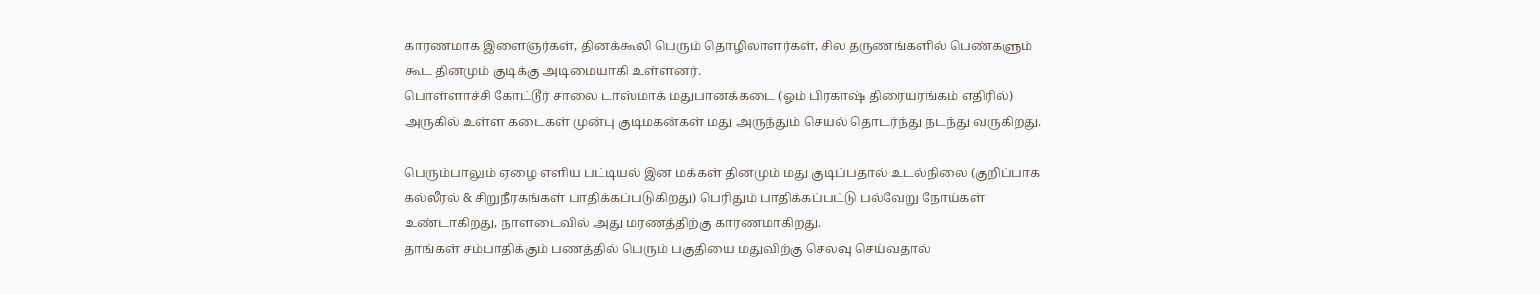காரணமாக இளைஞர்கள், தினக்கூலி பெரும் தொழிலாளர்கள், சில தருணங்களில் பெண்களும் கூட தினமும் குடிக்கு அடிமையாகி உள்ளனர்.
பொள்ளாச்சி கோட்டூர் சாலை டாஸ்மாக் மதுபானக்கடை (ஓம் பிரகாஷ் திரையரங்கம் எதிரில்) அருகில் உள்ள கடைகள் முன்பு குடிமகன்கள் மது அருந்தும் செயல் தொடர்ந்து நடந்து வருகிறது.

பெரும்பாலும் ஏழை எளிய பட்டியல் இன மக்கள் தினமும் மது குடிப்பதால் உடல்நிலை (குறிப்பாக கல்லீரல் & சிறுநீரகங்கள் பாதிக்கப்படுகிறது) பெரிதும் பாதிக்கப்பட்டு பல்வேறு நோய்கள் உண்டாகிறது, நாளடைவில் அது மரணத்திற்கு காரணமாகிறது.
தாங்கள் சம்பாதிக்கும் பணத்தில் பெரும் பகுதியை மதுவிற்கு செலவு செய்வதால்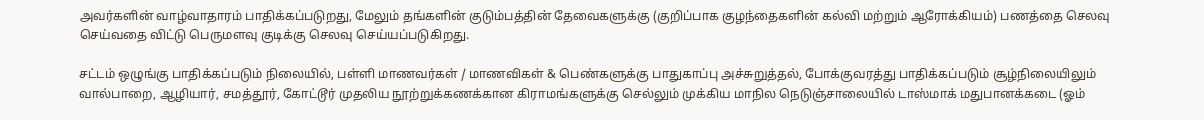அவர்களின் வாழ்வாதாரம் பாதிக்கப்படுறது, மேலும் தங்களின் குடும்பத்தின் தேவைகளுக்கு (குறிப்பாக குழந்தைகளின் கல்வி மற்றும் ஆரோக்கியம்) பணத்தை செலவு செய்வதை விட்டு பெருமளவு குடிக்கு செலவு செய்யப்படுகிறது.

சட்டம் ஒழுங்கு பாதிக்கப்படும் நிலையில், பள்ளி மாணவர்கள் / மாணவிகள் & பெண்களுக்கு பாதுகாப்பு அச்சுறுத்தல், போக்குவரத்து பாதிக்கப்படும் சூழ்நிலையிலும் வால்பாறை, ஆழியார், சமத்தூர், கோட்டூர் முதலிய நூற்றுக்கணக்கான கிராமங்களுக்கு செல்லும் முக்கிய மாநில நெடுஞ்சாலையில் டாஸ்மாக் மதுபானக்கடை (ஓம்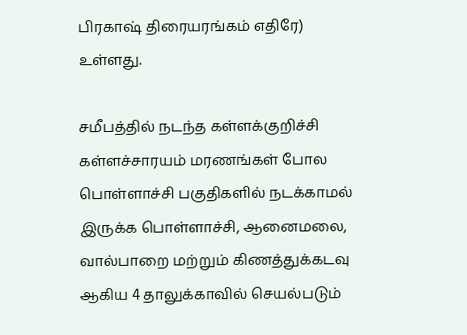பிரகாஷ் திரையரங்கம் எதிரே) உள்ளது.

சமீபத்தில் நடந்த கள்ளக்குறிச்சி கள்ளச்சாரயம் மரணங்கள் போல பொள்ளாச்சி பகுதிகளில் நடக்காமல் இருக்க பொள்ளாச்சி, ஆனைமலை, வால்பாறை மற்றும் கிணத்துக்கடவு ஆகிய 4 தாலுக்காவில் செயல்படும்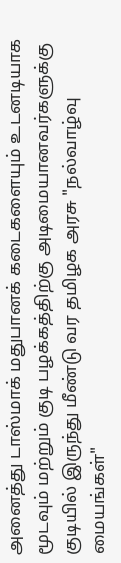அனைத்து டாஸ்மாக் மதுபானக் கடைகளையும் உடனடியாக மூடவும் மற்றும் குடி பழக்கத்திற்கு அடிமையானவர்களுக்கு குடியில் இருந்து மீண்டு வர தமிழக அரசு "நல்வாழ்வு மையங்கள்"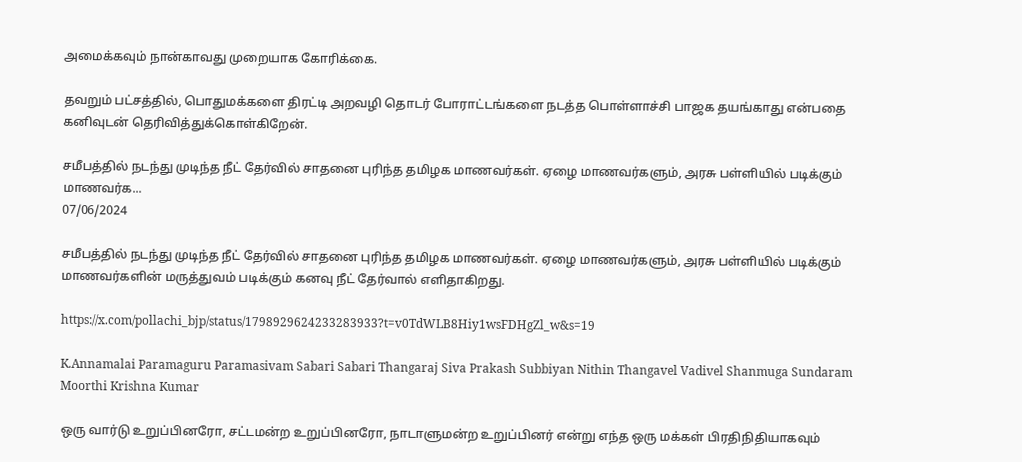அமைக்கவும் நான்காவது முறையாக கோரிக்கை.

தவறும் பட்சத்தில், பொதுமக்களை திரட்டி அறவழி தொடர் போராட்டங்களை நடத்த பொள்ளாச்சி பாஜக தயங்காது என்பதை கனிவுடன் தெரிவித்துக்கொள்கிறேன்.

சமீபத்தில் நடந்து முடிந்த நீட் தேர்வில் சாதனை புரிந்த தமிழக மாணவர்கள். ஏழை மாணவர்களும், அரசு பள்ளியில் படிக்கும் மாணவர்க...
07/06/2024

சமீபத்தில் நடந்து முடிந்த நீட் தேர்வில் சாதனை புரிந்த தமிழக மாணவர்கள். ஏழை மாணவர்களும், அரசு பள்ளியில் படிக்கும் மாணவர்களின் மருத்துவம் படிக்கும் கனவு நீட் தேர்வால் எளிதாகிறது.

https://x.com/pollachi_bjp/status/1798929624233283933?t=v0TdWLB8Hiy1wsFDHgZl_w&s=19

K.Annamalai Paramaguru Paramasivam Sabari Sabari Thangaraj Siva Prakash Subbiyan Nithin Thangavel Vadivel Shanmuga Sundaram Moorthi Krishna Kumar

ஒரு வார்டு உறுப்பினரோ, சட்டமன்ற உறுப்பினரோ, நாடாளுமன்ற உறுப்பினர் என்று எந்த ஒரு மக்கள் பிரதிநிதியாகவும்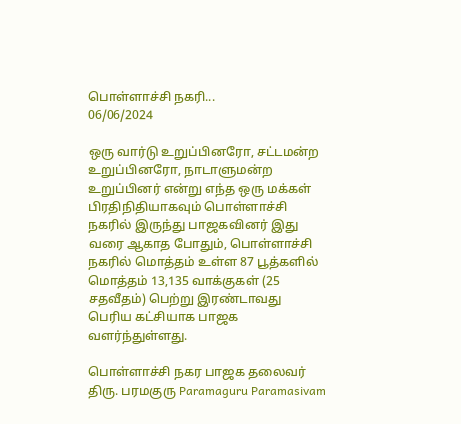பொள்ளாச்சி நகரி...
06/06/2024

ஒரு வார்டு உறுப்பினரோ, சட்டமன்ற உறுப்பினரோ, நாடாளுமன்ற உறுப்பினர் என்று எந்த ஒரு மக்கள் பிரதிநிதியாகவும் பொள்ளாச்சி நகரில் இருந்து பாஜகவினர் இது வரை ஆகாத போதும், பொள்ளாச்சி நகரில் மொத்தம் உள்ள 87 பூத்களில் மொத்தம் 13,135 வாக்குகள் (25 சதவீதம்) பெற்று இரண்டாவது பெரிய கட்சியாக பாஜக வளர்ந்துள்ளது.

பொள்ளாச்சி நகர பாஜக தலைவர் திரு. பரமகுரு Paramaguru Paramasivam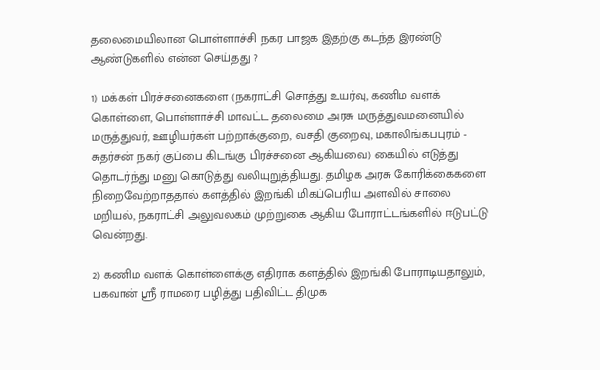தலைமையிலான பொள்ளாச்சி நகர பாஜக இதற்கு கடந்த இரண்டு ஆண்டுகளில் என்ன செய்தது ?

1) மக்கள் பிரச்சனைகளை (நகராட்சி சொத்து உயர்வு, கணிம வளக் கொள்ளை, பொள்ளாச்சி மாவட்ட தலைமை அரசு மருத்துவமனையில் மருத்துவர், ஊழியர்கள் பற்றாக்குறை, வசதி குறைவு, மகாலிங்கபபுரம் - சுதர்சன் நகர் குப்பை கிடங்கு பிரச்சனை ஆகியவை) கையில் எடுத்து தொடர்ந்து மனு கொடுத்து வலியுறுத்தியது. தமிழக அரசு கோரிக்கைகளை நிறைவேற்றாததால் களத்தில் இறங்கி மிகப்பெரிய அளவில் சாலை மறியல், நகராட்சி அலுவலகம் முற்றுகை ஆகிய போராட்டங்களில் ஈடுபட்டு வென்றது.

2) கணிம வளக் கொள்ளைக்கு எதிராக களத்தில் இறங்கி போராடியதாலும், பகவான் ஸ்ரீ ராமரை பழித்து பதிவிட்ட திமுக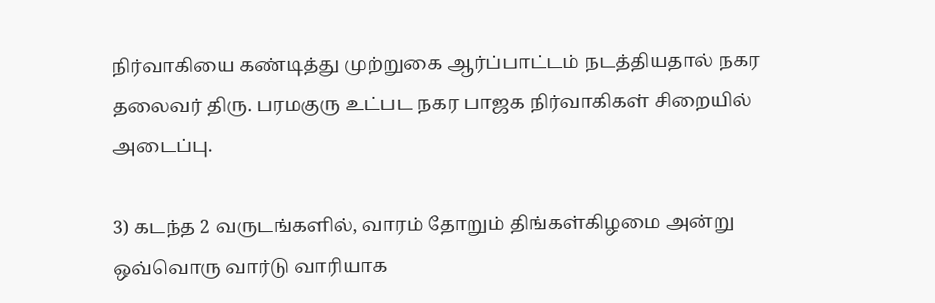நிர்வாகியை கண்டித்து முற்றுகை ஆர்ப்பாட்டம் நடத்தியதால் நகர தலைவர் திரு. பரமகுரு உட்பட நகர பாஜக நிர்வாகிகள் சிறையில் அடைப்பு.

3) கடந்த 2 வருடங்களில், வாரம் தோறும் திங்கள்கிழமை அன்று ஒவ்வொரு வார்டு வாரியாக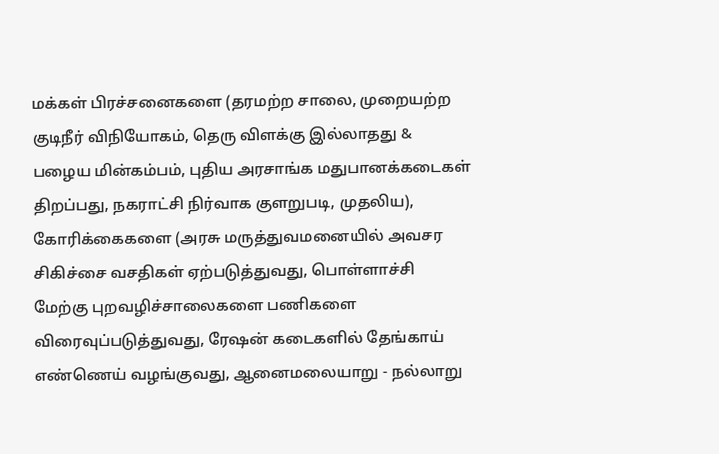மக்கள் பிரச்சனைகளை (தரமற்ற சாலை, முறையற்ற குடிநீர் விநியோகம், தெரு விளக்கு இல்லாதது & பழைய மின்கம்பம், புதிய அரசாங்க மதுபானக்கடைகள் திறப்பது, நகராட்சி நிர்வாக குளறுபடி, முதலிய), கோரிக்கைகளை (அரசு மருத்துவமனையில் அவசர சிகிச்சை வசதிகள் ஏற்படுத்துவது, பொள்ளாச்சி மேற்கு புறவழிச்சாலைகளை பணிகளை விரைவுப்படுத்துவது, ரேஷன் கடைகளில் தேங்காய் எண்ணெய் வழங்குவது, ஆனைமலையாறு - நல்லாறு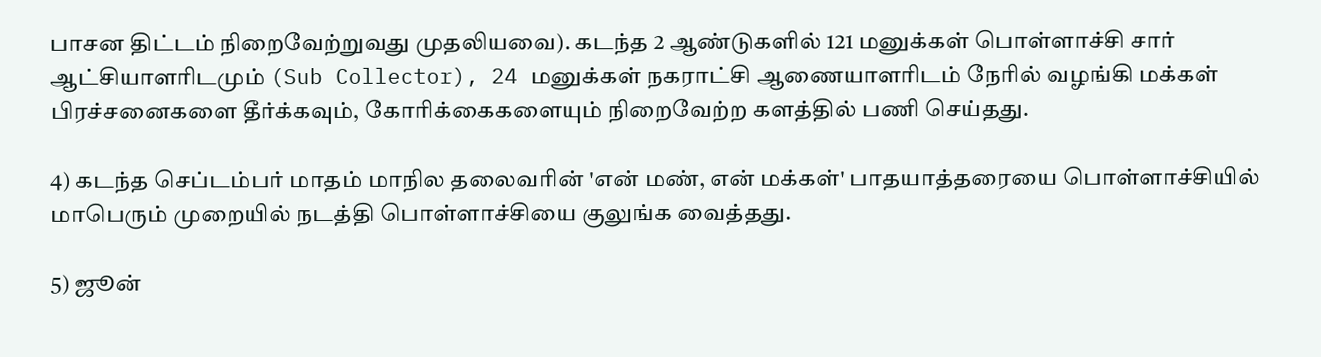பாசன திட்டம் நிறைவேற்றுவது முதலியவை). கடந்த 2 ஆண்டுகளில் 121 மனுக்கள் பொள்ளாச்சி சார் ஆட்சியாளரிடமும் (Sub Collector), 24 மனுக்கள் நகராட்சி ஆணையாளரிடம் நேரில் வழங்கி மக்கள் பிரச்சனைகளை தீர்க்கவும், கோரிக்கைகளையும் நிறைவேற்ற களத்தில் பணி செய்தது.

4) கடந்த செப்டம்பர் மாதம் மாநில தலைவரின் 'என் மண், என் மக்கள்' பாதயாத்தரையை பொள்ளாச்சியில் மாபெரும் முறையில் நடத்தி பொள்ளாச்சியை குலுங்க வைத்தது.

5) ஜூன்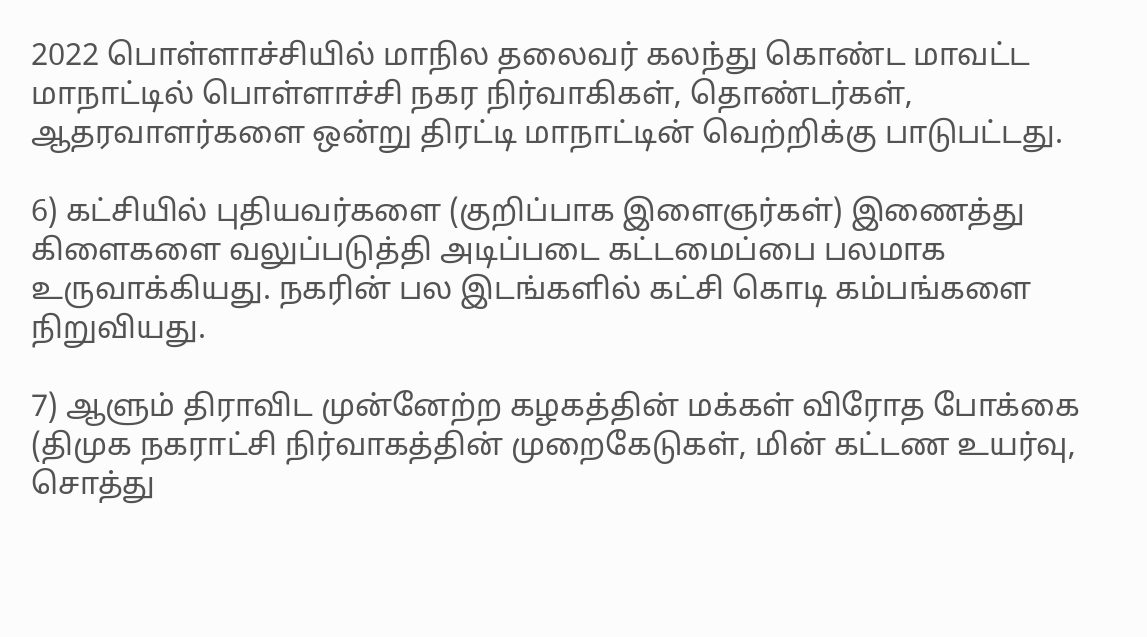2022 பொள்ளாச்சியில் மாநில தலைவர் கலந்து கொண்ட மாவட்ட மாநாட்டில் பொள்ளாச்சி நகர நிர்வாகிகள், தொண்டர்கள், ஆதரவாளர்களை ஒன்று திரட்டி மாநாட்டின் வெற்றிக்கு பாடுபட்டது.

6) கட்சியில் புதியவர்களை (குறிப்பாக இளைஞர்கள்) இணைத்து கிளைகளை வலுப்படுத்தி அடிப்படை கட்டமைப்பை பலமாக உருவாக்கியது. நகரின் பல இடங்களில் கட்சி கொடி கம்பங்களை நிறுவியது.

7) ஆளும் திராவிட முன்னேற்ற கழகத்தின் மக்கள் விரோத போக்கை (திமுக நகராட்சி நிர்வாகத்தின் முறைகேடுகள், மின் கட்டண உயர்வு, சொத்து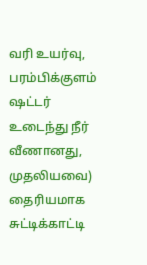வரி உயர்வு, பரம்பிக்குளம் ஷட்டர் உடைந்து நீர் வீணானது, முதலியவை) தைரியமாக சுட்டிக்காட்டி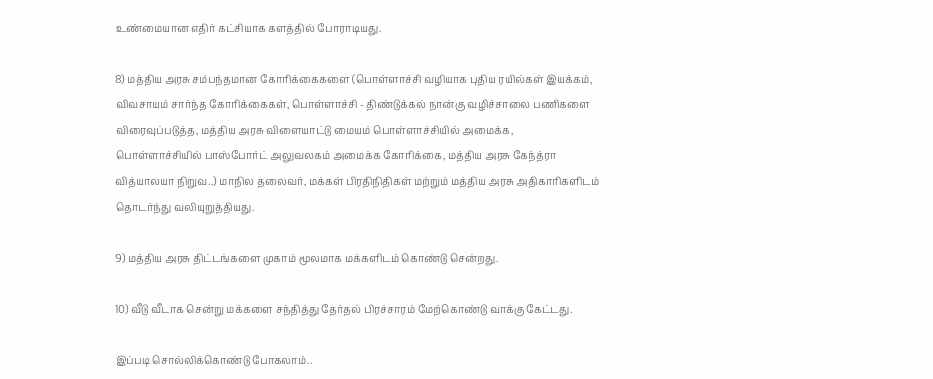உண்மையான எதிர் கட்சியாக களத்தில் போராடியது.

8) மத்திய அரசு சம்பந்தமான கோரிக்கைகளை (பொள்ளாச்சி வழியாக புதிய ரயில்கள் இயக்கம், விவசாயம் சார்ந்த கோரிக்கைகள், பொள்ளாச்சி - திண்டுக்கல் நான்கு வழிச்சாலை பணிகளை விரைவுப்படுத்த, மத்திய அரசு விளையாட்டு மையம் பொள்ளாச்சியில் அமைக்க, பொள்ளாச்சியில் பாஸ்போர்ட் அலுவலகம் அமைக்க கோரிக்கை, மத்திய அரசு கேந்த்ரா வித்யாலயா நிறுவ..) மாநில தலைவர், மக்கள் பிரதிநிதிகள் மற்றும் மத்திய அரசு அதிகாரிகளிடம் தொடர்ந்து வலியுறுத்தியது.

9) மத்திய அரசு திட்டங்களை முகாம் மூலமாக மக்களிடம் கொண்டு சென்றது.

10) வீடு வீடாக சென்று மக்களை சந்தித்து தேர்தல் பிரச்சாரம் மேற்கொண்டு வாக்கு கேட்டது.

இப்படி சொல்லிக்கொண்டு போகலாம்..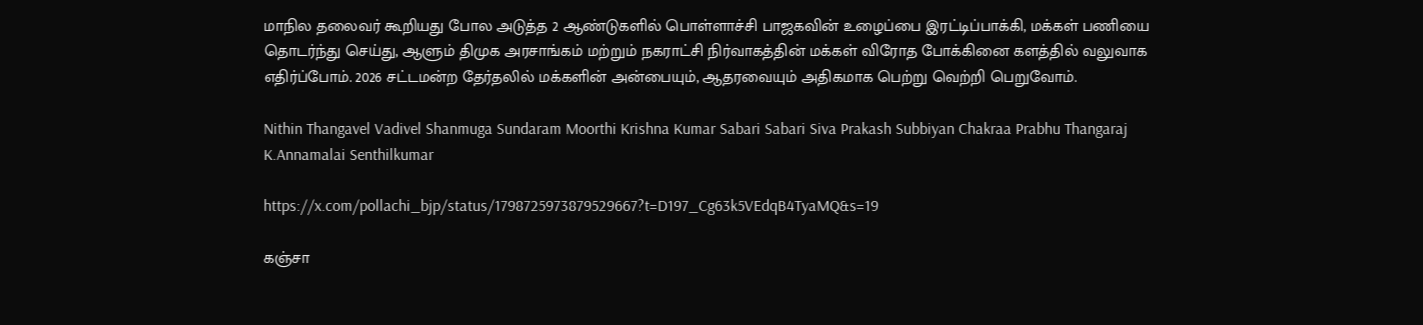மாநில தலைவர் கூறியது போல அடுத்த 2 ஆண்டுகளில் பொள்ளாச்சி பாஜகவின் உழைப்பை இரட்டிப்பாக்கி, மக்கள் பணியை தொடர்ந்து செய்து, ஆளும் திமுக அரசாங்கம் மற்றும் நகராட்சி நிர்வாகத்தின் மக்கள் விரோத போக்கினை களத்தில் வலுவாக எதிர்ப்போம். 2026 சட்டமன்ற தேர்தலில் மக்களின் அன்பையும், ஆதரவையும் அதிகமாக பெற்று வெற்றி பெறுவோம்.

Nithin Thangavel Vadivel Shanmuga Sundaram Moorthi Krishna Kumar Sabari Sabari Siva Prakash Subbiyan Chakraa Prabhu Thangaraj K.Annamalai Senthilkumar

https://x.com/pollachi_bjp/status/1798725973879529667?t=D197_Cg63k5VEdqB4TyaMQ&s=19

கஞ்சா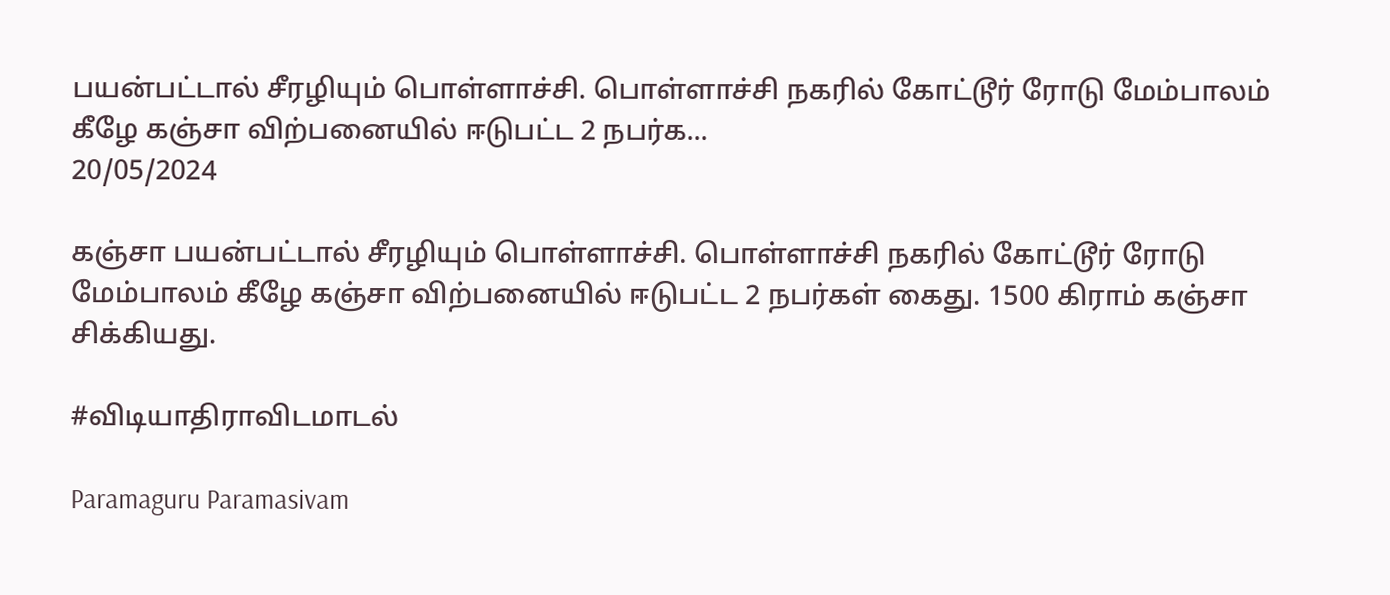பயன்பட்டால் சீரழியும் பொள்ளாச்சி. பொள்ளாச்சி நகரில் கோட்டூர் ரோடு மேம்பாலம் கீழே கஞ்சா விற்பனையில் ஈடுபட்ட 2 நபர்க...
20/05/2024

கஞ்சா பயன்பட்டால் சீரழியும் பொள்ளாச்சி. பொள்ளாச்சி நகரில் கோட்டூர் ரோடு மேம்பாலம் கீழே கஞ்சா விற்பனையில் ஈடுபட்ட 2 நபர்கள் கைது. 1500 கிராம் கஞ்சா சிக்கியது.

#விடியாதிராவிடமாடல்

Paramaguru Paramasivam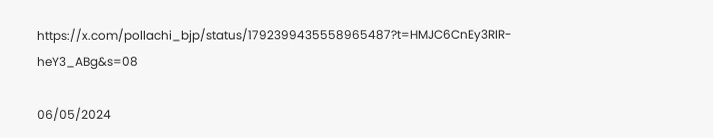https://x.com/pollachi_bjp/status/1792399435558965487?t=HMJC6CnEy3RIR-heY3_ABg&s=08

06/05/2024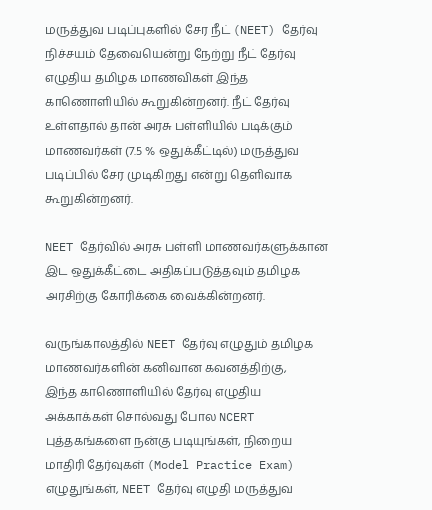மருத்துவ படிப்புகளில் சேர நீட் (NEET) தேர்வு நிச்சயம் தேவையென்று நேற்று நீட் தேர்வு எழுதிய தமிழக மாணவிகள் இந்த காணொளியில் கூறுகின்றனர். நீட் தேர்வு உள்ளதால் தான் அரசு பள்ளியில் படிக்கும் மாணவர்கள் (7.5 % ஒதுக்கீட்டில்) மருத்துவ படிப்பில் சேர முடிகிறது என்று தெளிவாக கூறுகின்றனர்.

NEET தேர்வில் அரசு பள்ளி மாணவர்களுக்கான இட ஒதுக்கீட்டை அதிகப்படுத்தவும் தமிழக அரசிற்கு கோரிக்கை வைக்கின்றனர்.

வருங்காலத்தில் NEET தேர்வு எழுதும் தமிழக மாணவர்களின் கனிவான கவனத்திற்கு,
இந்த காணொளியில் தேர்வு எழுதிய அக்காக்கள் சொல்வது போல NCERT புத்தகங்களை நன்கு படியுங்கள், நிறைய மாதிரி தேர்வுகள் (Model Practice Exam) எழுதுங்கள், NEET தேர்வு எழுதி மருத்துவ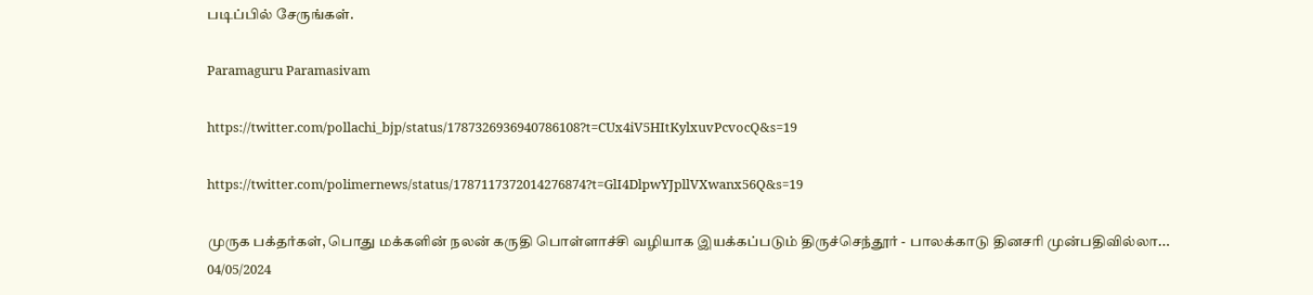படிப்பில் சேருங்கள்.

Paramaguru Paramasivam

https://twitter.com/pollachi_bjp/status/1787326936940786108?t=CUx4iV5HItKylxuvPcvocQ&s=19

https://twitter.com/polimernews/status/1787117372014276874?t=GlI4DlpwYJpllVXwanx56Q&s=19

முருக பக்தர்கள், பொது மக்களின் நலன் கருதி பொள்ளாச்சி வழியாக இயக்கப்படும் திருச்செந்தூர் - பாலக்காடு தினசரி முன்பதிவில்லா...
04/05/2024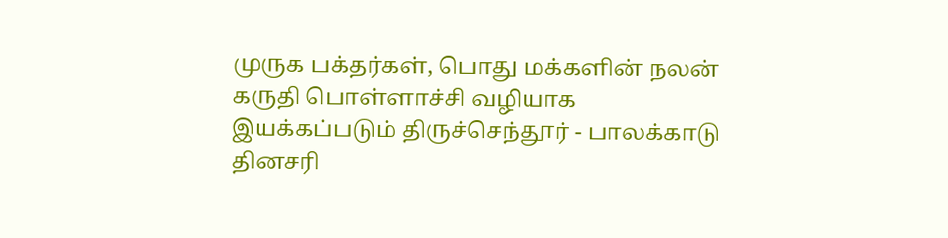முருக பக்தர்கள், பொது மக்களின் நலன் கருதி பொள்ளாச்சி வழியாக இயக்கப்படும் திருச்செந்தூர் - பாலக்காடு தினசரி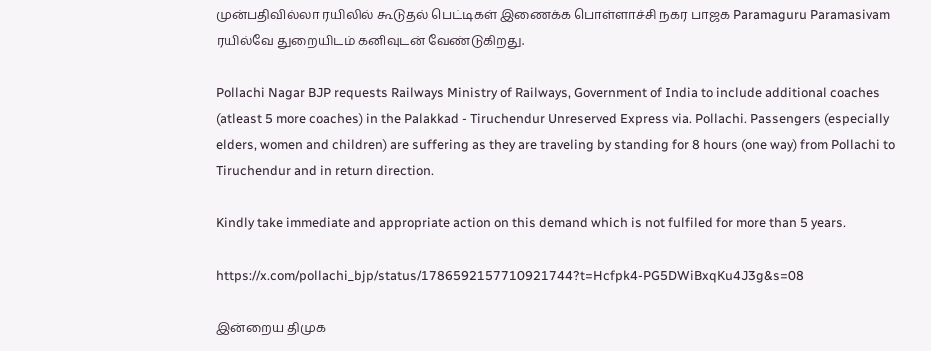முன்பதிவில்லா ரயிலில் கூடுதல் பெட்டிகள் இணைக்க பொள்ளாச்சி நகர பாஜக Paramaguru Paramasivam ரயில்வே துறையிடம் கனிவுடன் வேண்டுகிறது.

Pollachi Nagar BJP requests Railways Ministry of Railways, Government of India to include additional coaches (atleast 5 more coaches) in the Palakkad - Tiruchendur Unreserved Express via. Pollachi. Passengers (especially elders, women and children) are suffering as they are traveling by standing for 8 hours (one way) from Pollachi to Tiruchendur and in return direction.

Kindly take immediate and appropriate action on this demand which is not fulfiled for more than 5 years.

https://x.com/pollachi_bjp/status/1786592157710921744?t=Hcfpk4-PG5DWiBxqKu4J3g&s=08

இன்றைய திமுக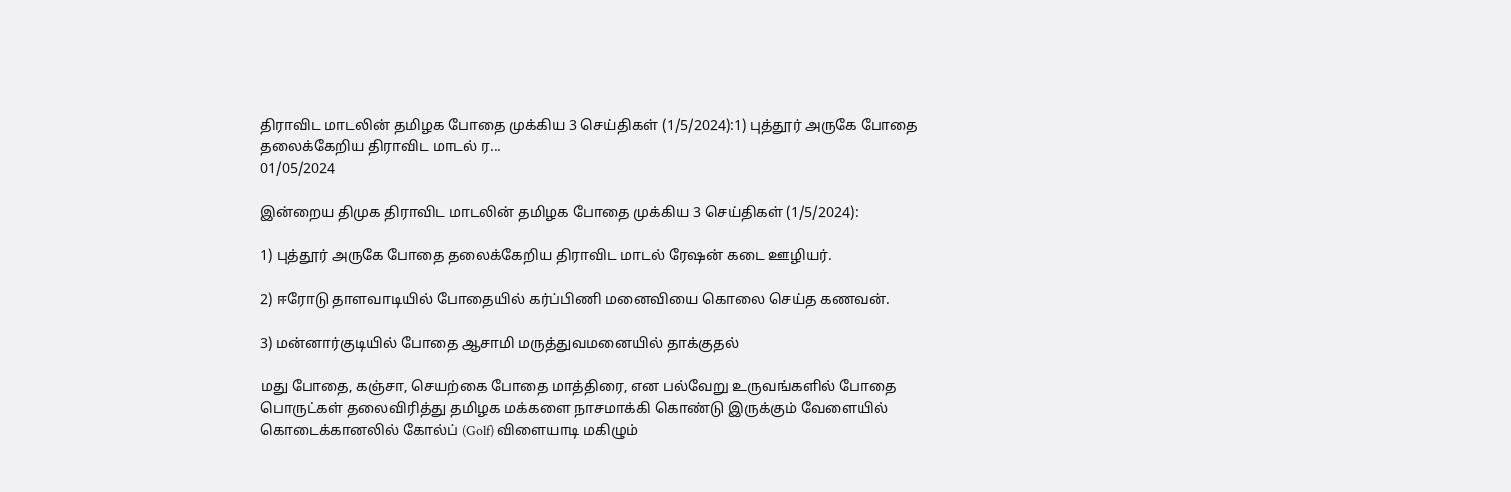திராவிட மாடலின் தமிழக போதை முக்கிய 3 செய்திகள் (1/5/2024):1) புத்தூர் அருகே போதை தலைக்கேறிய திராவிட மாடல் ர...
01/05/2024

இன்றைய திமுக திராவிட மாடலின் தமிழக போதை முக்கிய 3 செய்திகள் (1/5/2024):

1) புத்தூர் அருகே போதை தலைக்கேறிய திராவிட மாடல் ரேஷன் கடை ஊழியர்.

2) ஈரோடு தாளவாடியில் போதையில் கர்ப்பிணி மனைவியை கொலை செய்த கணவன்.

3) மன்னார்குடியில் போதை ஆசாமி மருத்துவமனையில் தாக்குதல்

மது போதை, கஞ்சா, செயற்கை போதை மாத்திரை, என பல்வேறு உருவங்களில் போதை பொருட்கள் தலைவிரித்து தமிழக மக்களை நாசமாக்கி கொண்டு இருக்கும் வேளையில் கொடைக்கானலில் கோல்ப் (Golf) விளையாடி மகிழும்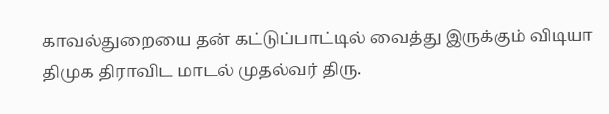காவல்துறையை தன் கட்டுப்பாட்டில் வைத்து இருக்கும் விடியா திமுக திராவிட மாடல் முதல்வர் திரு.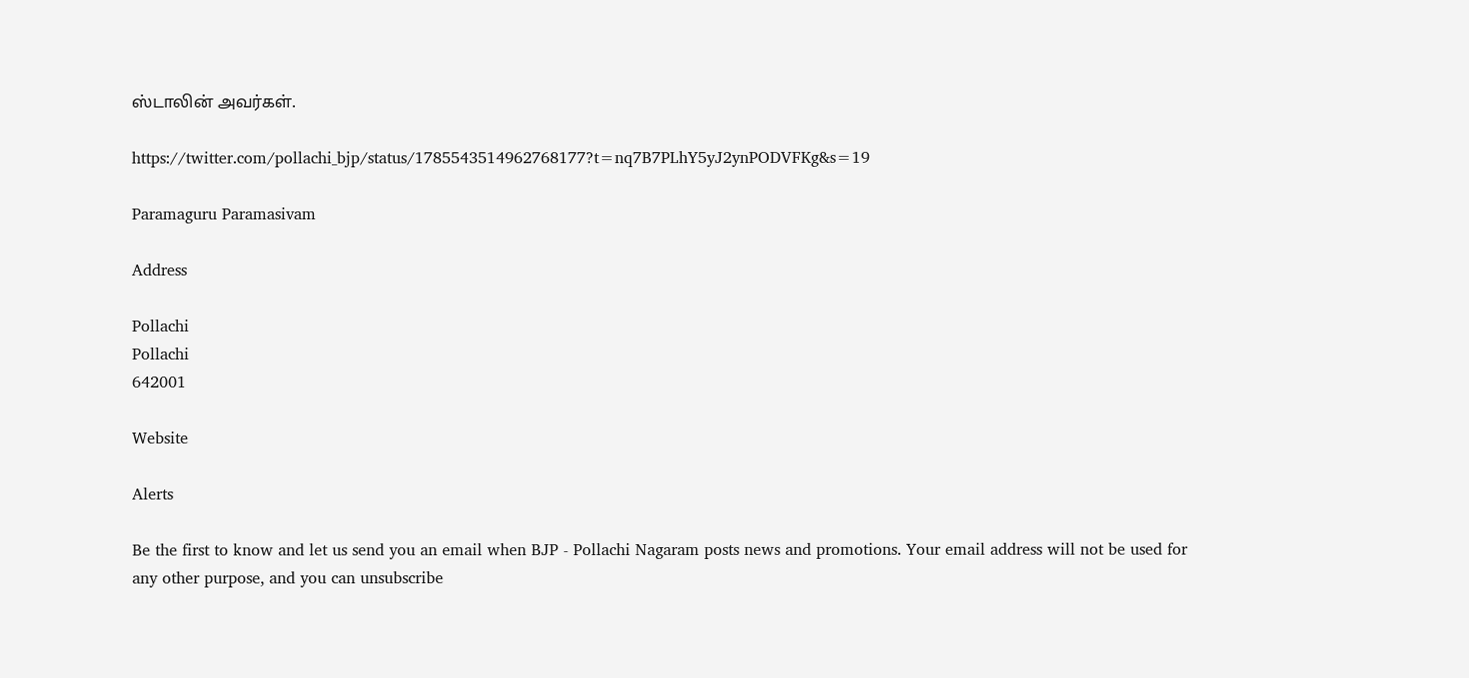ஸ்டாலின் அவர்கள்.

https://twitter.com/pollachi_bjp/status/1785543514962768177?t=nq7B7PLhY5yJ2ynPODVFKg&s=19

Paramaguru Paramasivam

Address

Pollachi
Pollachi
642001

Website

Alerts

Be the first to know and let us send you an email when BJP - Pollachi Nagaram posts news and promotions. Your email address will not be used for any other purpose, and you can unsubscribe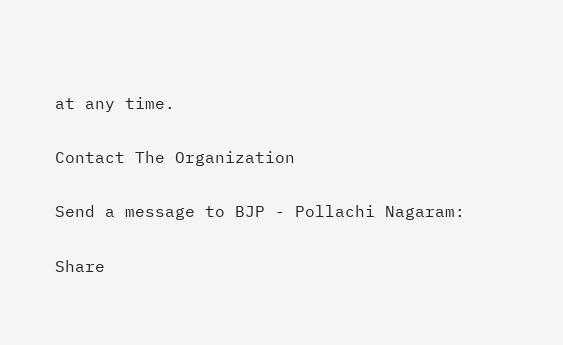at any time.

Contact The Organization

Send a message to BJP - Pollachi Nagaram:

Share